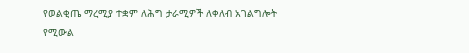የወልቂጤ ማረሚያ ተቋም ለሕግ ታራሚዎች ለቀለብ አገልግሎት የሚውል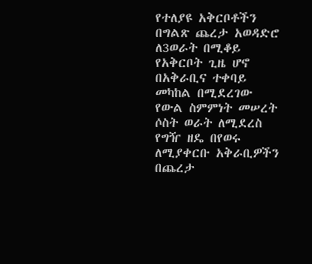የተለያዩ አቅርቦቶችን በግልጽ ጨረታ አወዳድሮ ለ3ወራት በሚቆይ የአቅርቦት ጊዜ ሆኖ በአቅራቢና ተቀባይ መካከል በሚደረገው የውል ስምምነት መሠረት ሶስት ወራት ለሚደረስ የግዥ ዘዴ በየወሩ ለሚያቀርቡ አቅራቢዎችን በጨረታ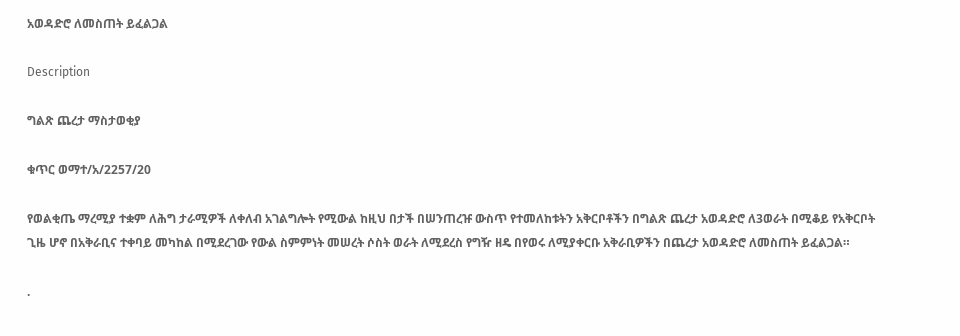አወዳድሮ ለመስጠት ይፈልጋል

Description

ግልጽ ጨረታ ማስታወቂያ

ቁጥር ወማተ/አ/2257/20

የወልቂጤ ማረሚያ ተቋም ለሕግ ታራሚዎች ለቀለብ አገልግሎት የሚውል ከዚህ በታች በሠንጠረዡ ውስጥ የተመለከቱትን አቅርቦቶችን በግልጽ ጨረታ አወዳድሮ ለ3ወራት በሚቆይ የአቅርቦት ጊዜ ሆኖ በአቅራቢና ተቀባይ መካከል በሚደረገው የውል ስምምነት መሠረት ሶስት ወራት ለሚደረስ የግዥ ዘዴ በየወሩ ለሚያቀርቡ አቅራቢዎችን በጨረታ አወዳድሮ ለመስጠት ይፈልጋል።

.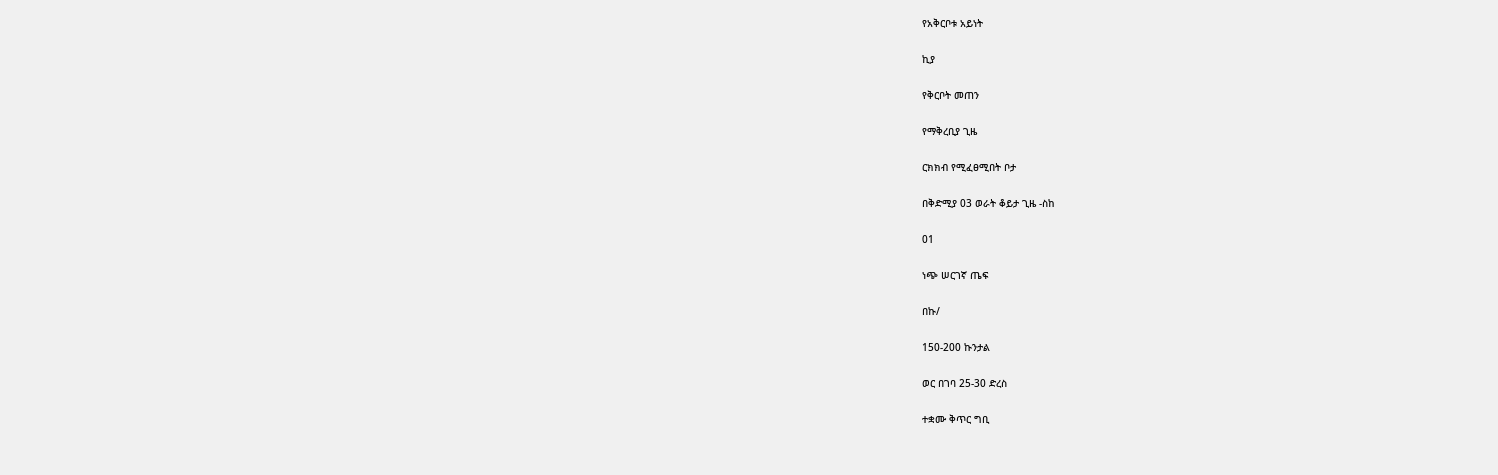የአቅርቦቱ አይነት

ኪያ

የቅርቦት መጠን

የማቅረቢያ ጊዜ

ርክክብ የሚፈፀሚበት ቦታ

በቅድሚያ 03 ወራት ቆይታ ጊዜ -ስከ

01

ነጭ ሠርገኛ ጤፍ

በኩ/

150-200 ኩንታል

ወር በገባ 25-30 ድረስ

ተቋሙ ቅጥር ግቢ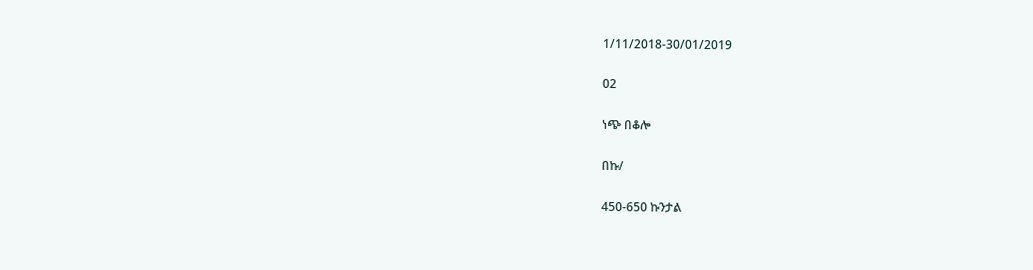1/11/2018-30/01/2019

02

ነጭ በቆሎ

በኩ/

450-650 ኩንታል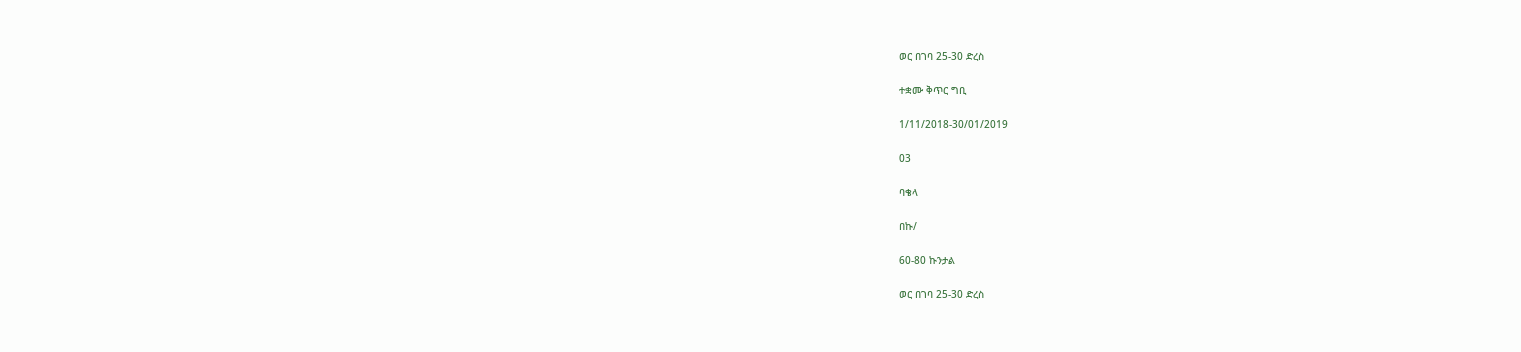ወር በገባ 25-30 ድረስ

ተቋሙ ቅጥር ግቢ

1/11/2018-30/01/2019

03

ባቄላ

በኩ/

60-80 ኩንታል

ወር በገባ 25-30 ድረስ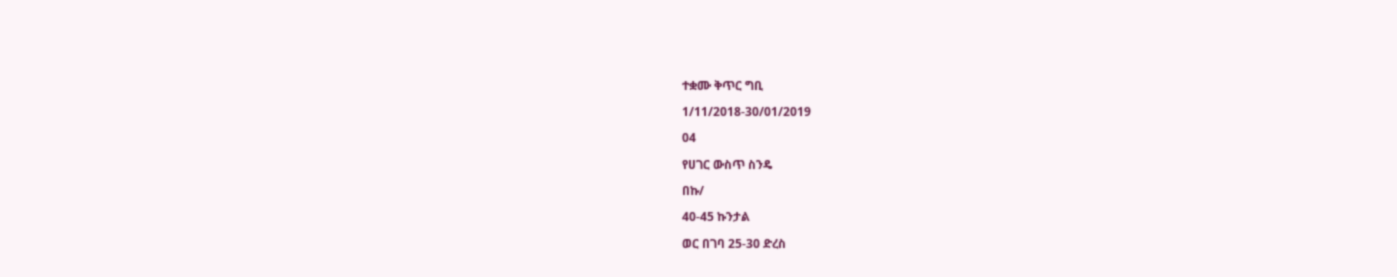ተቋሙ ቅጥር ግቢ

1/11/2018-30/01/2019

04

የሀገር ውስጥ ስንዴ

በኩ/

40-45 ኩንታል

ወር በገባ 25-30 ድረስ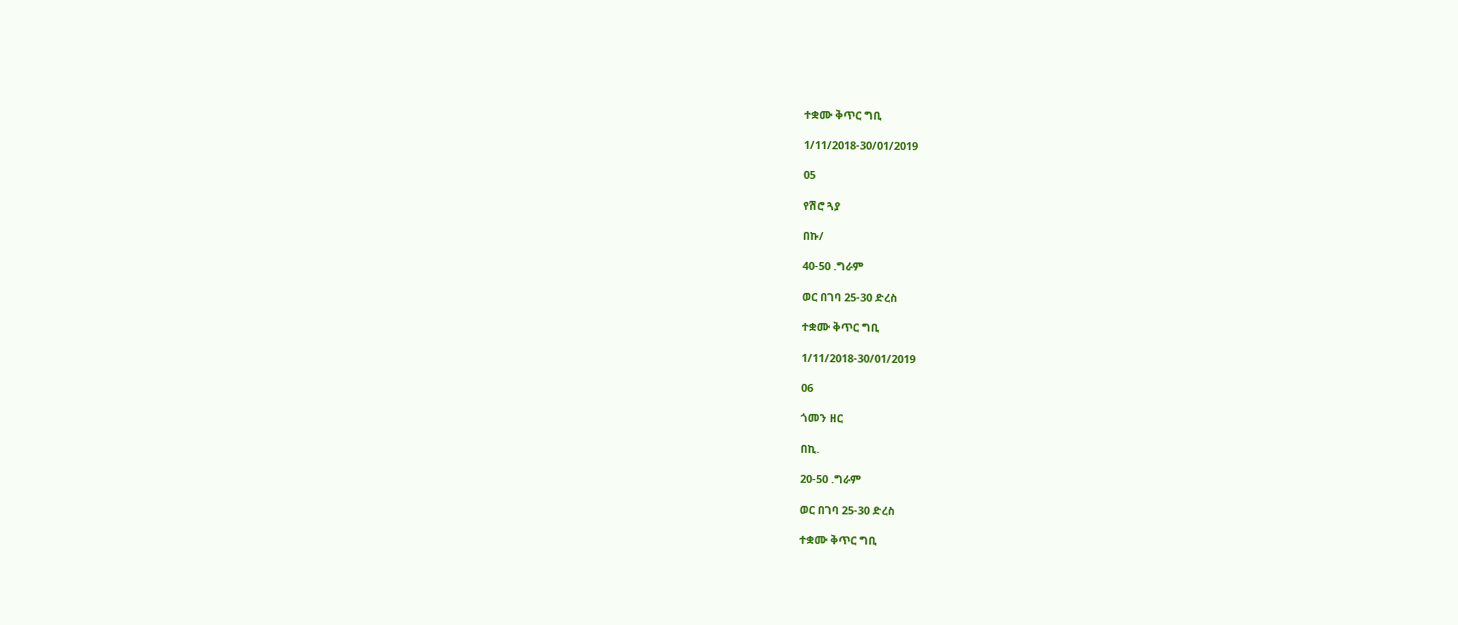ተቋሙ ቅጥር ግቢ

1/11/2018-30/01/2019

05

የሽሮ ጓያ

በኩ/

40-50 .ግራም

ወር በገባ 25-30 ድረስ

ተቋሙ ቅጥር ግቢ

1/11/2018-30/01/2019

06

ጎመን ዘር

በኪ.

20-50 .ግራም

ወር በገባ 25-30 ድረስ

ተቋሙ ቅጥር ግቢ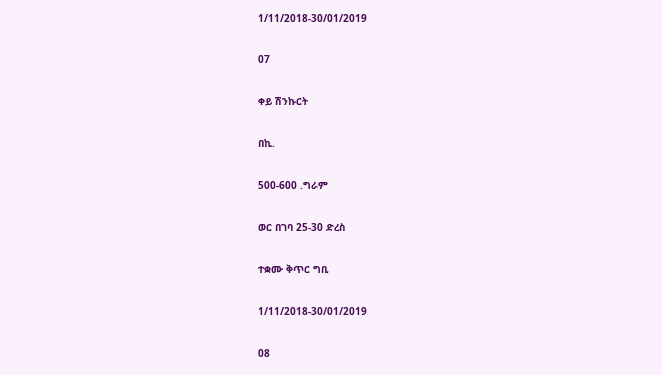1/11/2018-30/01/2019

07

ቀይ ሽንኩርት

በኪ.

500-600 .ግራም

ወር በገባ 25-30 ድረስ

ተቋሙ ቅጥር ግቢ

1/11/2018-30/01/2019

08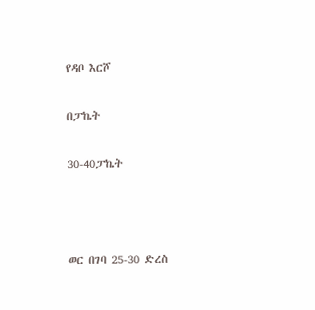የዳቦ እርሾ

በፓኬት

30-40ፓኬት



ወር በገባ 25-30 ድረስ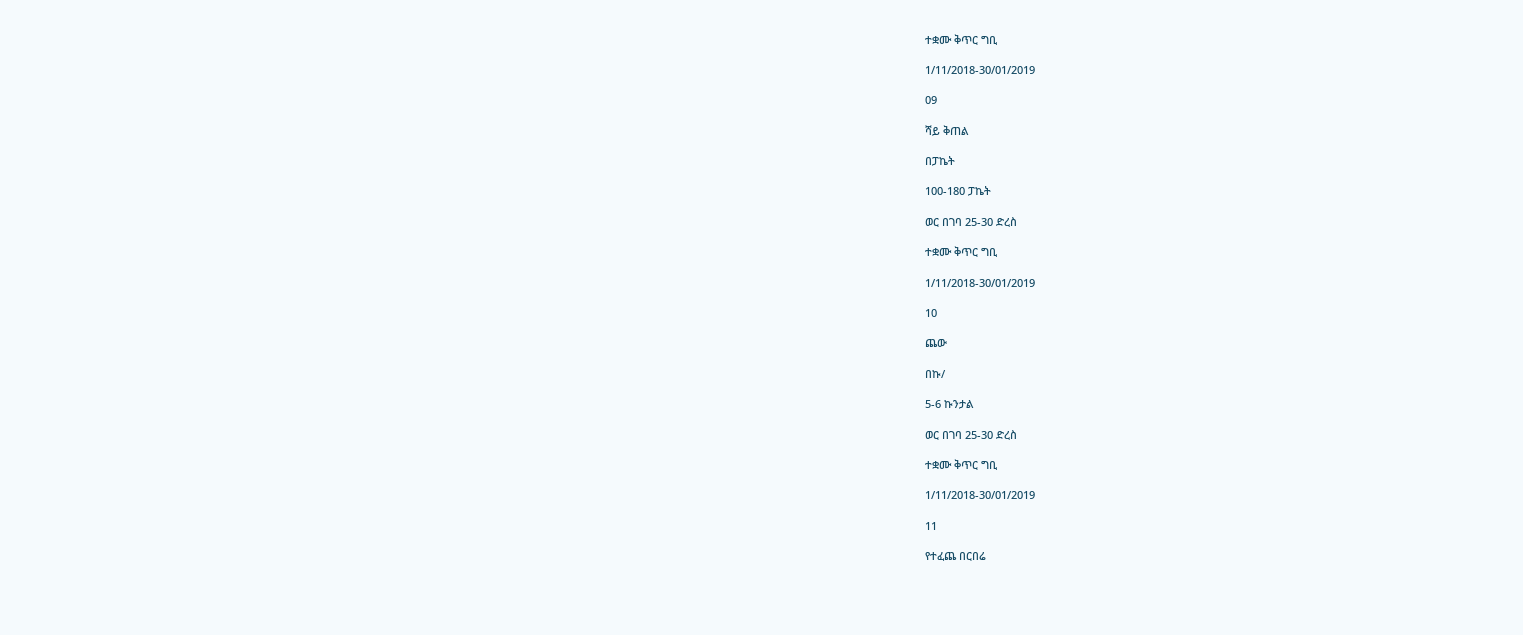ተቋሙ ቅጥር ግቢ

1/11/2018-30/01/2019

09

ሻይ ቅጠል

በፓኬት

100-180 ፓኬት

ወር በገባ 25-30 ድረስ

ተቋሙ ቅጥር ግቢ

1/11/2018-30/01/2019

10

ጨው

በኩ/

5-6 ኩንታል

ወር በገባ 25-30 ድረስ

ተቋሙ ቅጥር ግቢ

1/11/2018-30/01/2019

11

የተፈጨ በርበሬ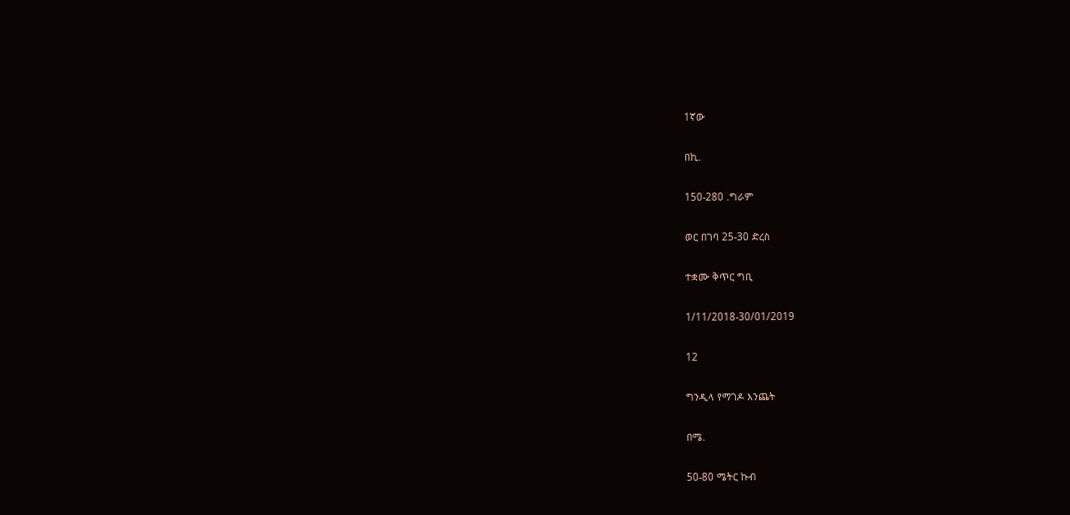1ኛው

በኪ.

150-280 .ግራም

ወር በገባ 25-30 ድረስ

ተቋሙ ቅጥር ግቢ

1/11/2018-30/01/2019

12

ግንዲላ የማገዶ እንጨት

በሜ.

50-80 ሜትር ኩብ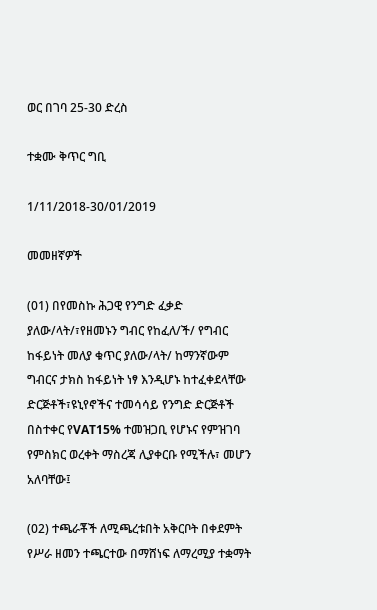ወር በገባ 25-30 ድረስ

ተቋሙ ቅጥር ግቢ

1/11/2018-30/01/2019

መመዘኛዎች

(01) በየመስኩ ሕጋዊ የንግድ ፈቃድ ያለው/ላት/፣የዘመኑን ግብር የከፈለ/ች/ የግብር ከፋይነት መለያ ቁጥር ያለው/ላት/ ከማንኛውም ግብርና ታክስ ከፋይነት ነፃ እንዲሆኑ ከተፈቀደላቸው ድርጅቶች፣ዩኒየኖችና ተመሳሳይ የንግድ ድርጅቶች በስተቀር የVAT15% ተመዝጋቢ የሆኑና የምዝገባ የምስክር ወረቀት ማስረጃ ሊያቀርቡ የሚችሉ፣ መሆን አለባቸው፤

(02) ተጫራቾች ለሚጫረቱበት አቅርቦት በቀደምት የሥራ ዘመን ተጫርተው በማሸነፍ ለማረሚያ ተቋማት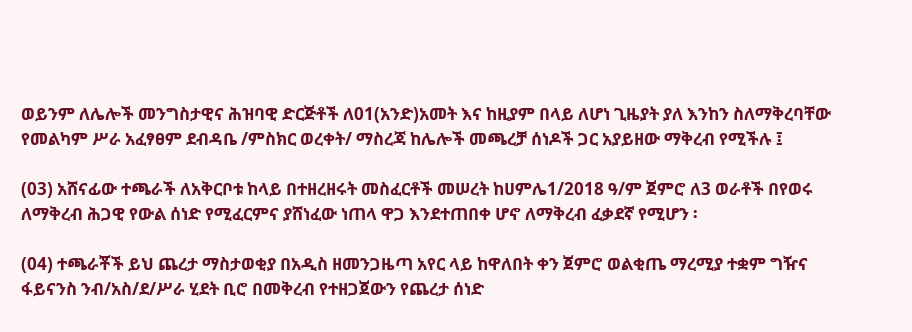ወይንም ለሌሎች መንግስታዊና ሕዝባዊ ድርጅቶች ለ01(አንድ)አመት እና ከዚያም በላይ ለሆነ ጊዜያት ያለ እንከን ስለማቅረባቸው የመልካም ሥራ አፈፃፀም ደብዳቤ /ምስክር ወረቀት/ ማስረጃ ከሌሎች መጫረቻ ሰነዶች ጋር አያይዘው ማቅረብ የሚችሉ ፤

(03) አሸናፊው ተጫራች ለአቅርቦቱ ከላይ በተዘረዘሩት መስፈርቶች መሠረት ከሀምሌ1/2018 ዓ/ም ጀምሮ ለ3 ወራቶች በየወሩ ለማቅረብ ሕጋዊ የውል ሰነድ የሚፈርምና ያሸነፈው ነጠላ ዋጋ እንደተጠበቀ ሆኖ ለማቅረብ ፈቃደኛ የሚሆን ፡

(04) ተጫራቾች ይህ ጨረታ ማስታወቂያ በአዲስ ዘመንጋዜጣ አየር ላይ ከዋለበት ቀን ጀምሮ ወልቂጤ ማረሚያ ተቋም ግዥና ፋይናንስ ንብ/አስ/ደ/ሥራ ሂደት ቢሮ በመቅረብ የተዘጋጀውን የጨረታ ሰነድ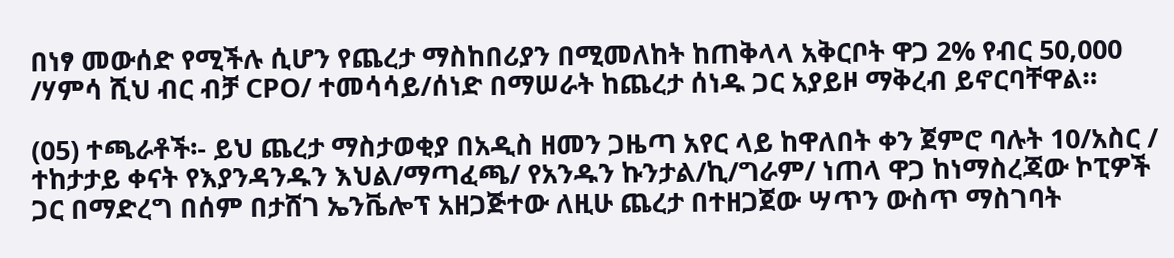በነፃ መውሰድ የሚችሉ ሲሆን የጨረታ ማስከበሪያን በሚመለከት ከጠቅላላ አቅርቦት ዋጋ 2% የብር 50,000 /ሃምሳ ሺህ ብር ብቻ CPO/ ተመሳሳይ/ሰነድ በማሠራት ከጨረታ ሰነዱ ጋር አያይዞ ማቅረብ ይኖርባቸዋል።

(05) ተጫራቶች፡- ይህ ጨረታ ማስታወቂያ በአዲስ ዘመን ጋዜጣ አየር ላይ ከዋለበት ቀን ጀምሮ ባሉት 10/አስር / ተከታታይ ቀናት የእያንዳንዱን እህል/ማጣፈጫ/ የአንዱን ኩንታል/ኪ/ግራም/ ነጠላ ዋጋ ከነማስረጃው ኮፒዎች ጋር በማድረግ በሰም በታሸገ ኤንቬሎፕ አዘጋጅተው ለዚሁ ጨረታ በተዘጋጀው ሣጥን ውስጥ ማስገባት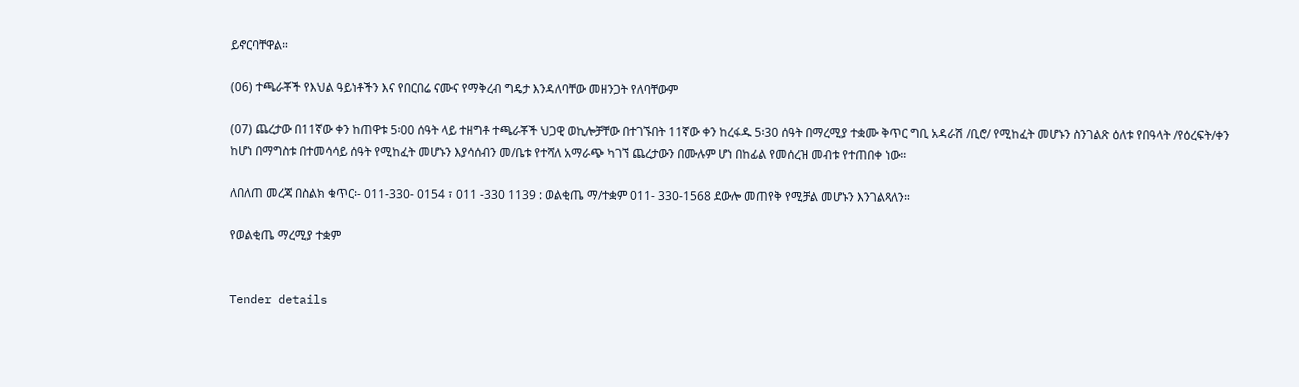ይኖርባቸዋል።

(06) ተጫራቾች የእህል ዓይነቶችን እና የበርበሬ ናሙና የማቅረብ ግዴታ እንዳለባቸው መዘንጋት የለባቸውም

(07) ጨረታው በ11ኛው ቀን ከጠዋቱ 5፡00 ሰዓት ላይ ተዘግቶ ተጫራቾች ህጋዊ ወኪሎቻቸው በተገኙበት 11ኛው ቀን ከረፋዱ 5፡30 ሰዓት በማረሚያ ተቋሙ ቅጥር ግቢ አዳራሽ /ቢሮ/ የሚከፈት መሆኑን ስንገልጽ ዕለቱ የበዓላት /የዕረፍት/ቀን ከሆነ በማግስቱ በተመሳሳይ ሰዓት የሚከፈት መሆኑን እያሳሰብን መ/ቤቱ የተሻለ አማራጭ ካገኘ ጨረታውን በሙሉም ሆነ በከፊል የመሰረዝ መብቱ የተጠበቀ ነው።

ለበለጠ መረጃ በስልክ ቁጥር፡- 011-330- 0154 ፣ 011 -330 1139 : ወልቂጤ ማ/ተቋም 011- 330-1568 ደውሎ መጠየቅ የሚቻል መሆኑን እንገልጻለን።

የወልቂጤ ማረሚያ ተቋም


Tender details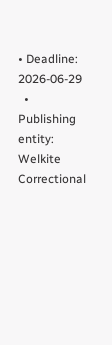• Deadline: 2026-06-29
  • Publishing entity: Welkite Correctional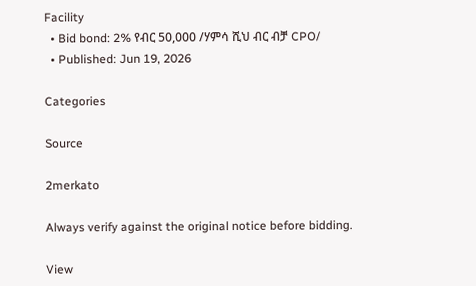Facility
  • Bid bond: 2% የብር 50,000 /ሃምሳ ሺህ ብር ብቻ CPO/
  • Published: Jun 19, 2026

Categories

Source

2merkato

Always verify against the original notice before bidding.

View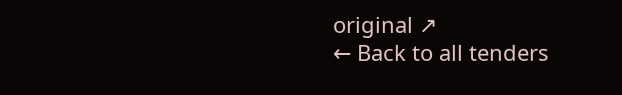original ↗
← Back to all tenders